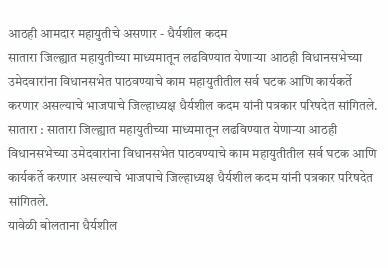आठही आमदार महायुतीचे असणार - धैर्यशील कदम
सातारा जिल्ह्यात महायुतीच्या माध्यमातून लढविण्यात येणाऱ्या आठही विधानसभेच्या उमेदवारांना विधानसभेत पाठवण्याचे काम महायुतीतील सर्व घटक आणि कार्यकर्ते करणार असल्याचे भाजपाचे जिल्हाध्यक्ष धैर्यशील कदम यांनी पत्रकार परिषदेत सांगितले.
सातारा : सातारा जिल्ह्यात महायुतीच्या माध्यमातून लढविण्यात येणाऱ्या आठही विधानसभेच्या उमेदवारांना विधानसभेत पाठवण्याचे काम महायुतीतील सर्व घटक आणि कार्यकर्ते करणार असल्याचे भाजपाचे जिल्हाध्यक्ष धैर्यशील कदम यांनी पत्रकार परिषदेत सांगितले.
यावेळी बोलताना धैर्यशील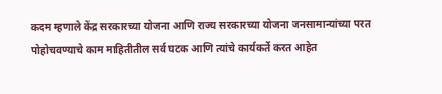कदम म्हणाले केंद्र सरकारच्या योजना आणि राज्य सरकारच्या योजना जनसामान्यांच्या परत पोहोचवण्याचे काम माहितीतील सर्व घटक आणि त्यांचे कार्यकर्ते करत आहेत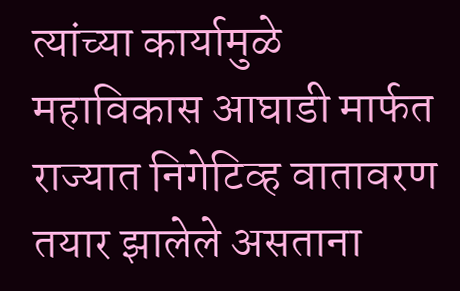त्यांच्या कार्यामुळे महाविकास आघाडी मार्फत राज्यात निगेटिव्ह वातावरण तयार झालेले असताना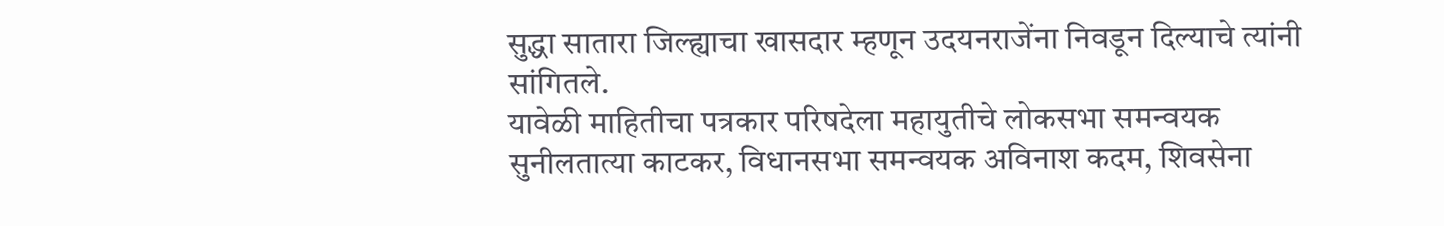सुद्धा सातारा जिल्ह्याचा खासदार म्हणून उदयनराजेंना निवडून दिल्याचे त्यांनी सांगितले.
यावेळी माहितीचा पत्रकार परिषदेला महायुतीचे लोकसभा समन्वयक सुनीलतात्या काटकर, विधानसभा समन्वयक अविनाश कदम, शिवसेना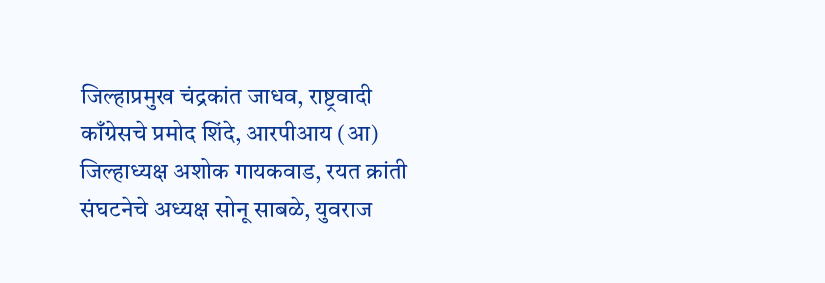जिल्हाप्रमुख चंद्रकांत जाधव, राष्ट्रवादी काँग्रेसचे प्रमोद शिंदे, आरपीआय (आ) जिल्हाध्यक्ष अशोक गायकवाड, रयत क्रांती संघटनेचे अध्यक्ष सोनू साबळे, युवराज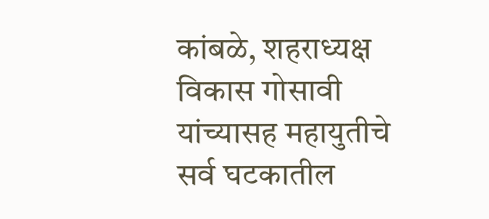कांबळे, शहराध्यक्ष विकास गोसावी यांच्यासह महायुतीचे सर्व घटकातील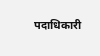पदाधिकारी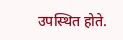उपस्थित होते.